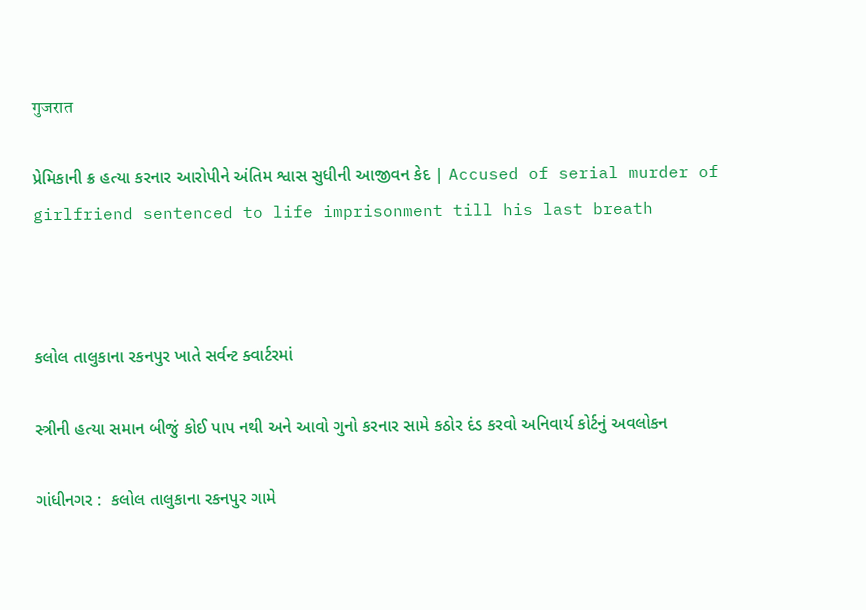गुजरात

પ્રેમિકાની ક્ર હત્યા કરનાર આરોપીને અંતિમ શ્વાસ સુધીની આજીવન કેદ | Accused of serial murder of girlfriend sentenced to life imprisonment till his last breath



કલોલ તાલુકાના રકનપુર ખાતે સર્વન્ટ ક્વાર્ટરમાં

સ્ત્રીની હત્યા સમાન બીજું કોઈ પાપ નથી અને આવો ગુનો કરનાર સામે કઠોર દંડ કરવો અનિવાર્ય કોર્ટનું અવલોકન

ગાંધીનગર :  કલોલ તાલુકાના રકનપુર ગામે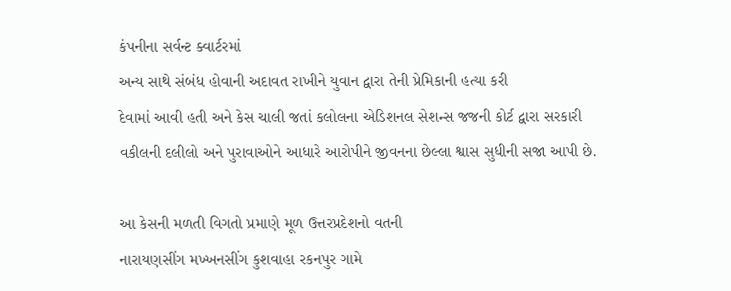કંપનીના સર્વન્ટ ક્વાર્ટરમાં
અન્ય સાથે સંબંધ હોવાની અદાવત રાખીને યુવાન દ્વારા તેની પ્રેમિકાની હત્યા કરી
દેવામાં આવી હતી અને કેસ ચાલી જતાં કલોલના એડિશનલ સેશન્સ જજની કોર્ટ દ્વારા સરકારી
વકીલની દલીલો અને પુરાવાઓને આધારે આરોપીને જીવનના છેલ્લા શ્વાસ સુધીની સજા આપી છે.

આ કેસની મળતી વિગતો પ્રમાણે મૂળ ઉત્તરપ્રદેશનો વતની
નારાયણસીંગ મખ્ખનસીંગ કુશવાહા રકનપુર ગામે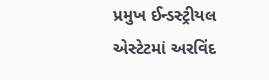પ્રમુખ ઈન્ડસ્ટ્રીયલ એસ્ટેટમાં અરવિંદ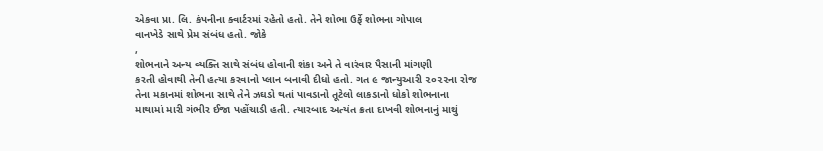એકવા પ્રા. લિ. કંપનીના ક્વાર્ટરમાં રહેતો હતો. તેને શોભા ઉર્ફે શોભના ગોપાલ
વાનખેડે સાથે પ્રેમ સંબંધ હતો. જોકે
,
શોભનાને અન્ય વ્યક્તિ સાથે સંબંધ હોવાની શંકા અને તે વારંવાર પૈસાની માંગણી
કરતી હોવાથી તેની હત્યા કરવાનો પ્લાન બનાવી દીધો હતો. ગત ૯ જાન્યુઆરી ૨૦૨૨ના રોજ
તેના મકાનમાં શોભના સાથે તેને ઝઘડો થતાં પાવડાનો તૂટેલો લાકડાનો ધોકો શોભનાના
માથામાં મારી ગંભીર ઈજા પહોંચાડી હતી. ત્યારબાદ અત્યંત ક્રતા દાખવી શોભનાનું માથું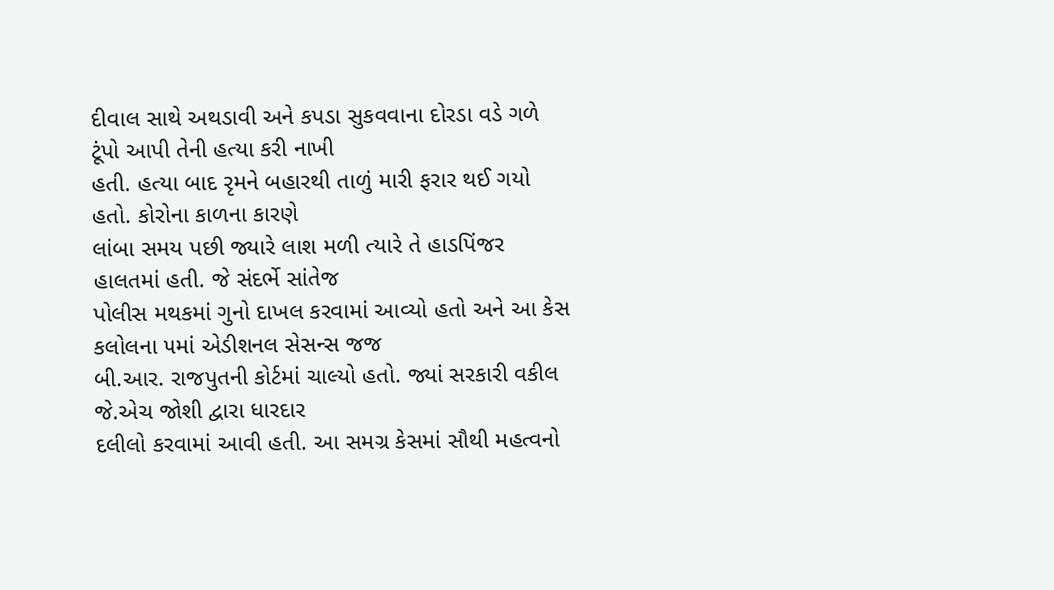દીવાલ સાથે અથડાવી અને કપડા સુકવવાના દોરડા વડે ગળે ટૂંપો આપી તેની હત્યા કરી નાખી
હતી. હત્યા બાદ રૃમને બહારથી તાળું મારી ફરાર થઈ ગયો હતો. કોરોના કાળના કારણે
લાંબા સમય પછી જ્યારે લાશ મળી ત્યારે તે હાડપિંજર હાલતમાં હતી. જે સંદર્ભે સાંતેજ
પોલીસ મથકમાં ગુનો દાખલ કરવામાં આવ્યો હતો અને આ કેસ કલોલના ૫માં એડીશનલ સેસન્સ જજ
બી.આર. રાજપુતની કોર્ટમાં ચાલ્યો હતો. જ્યાં સરકારી વકીલ જે.એચ જોશી દ્વારા ધારદાર
દલીલો કરવામાં આવી હતી. આ સમગ્ર કેસમાં સૌથી મહત્વનો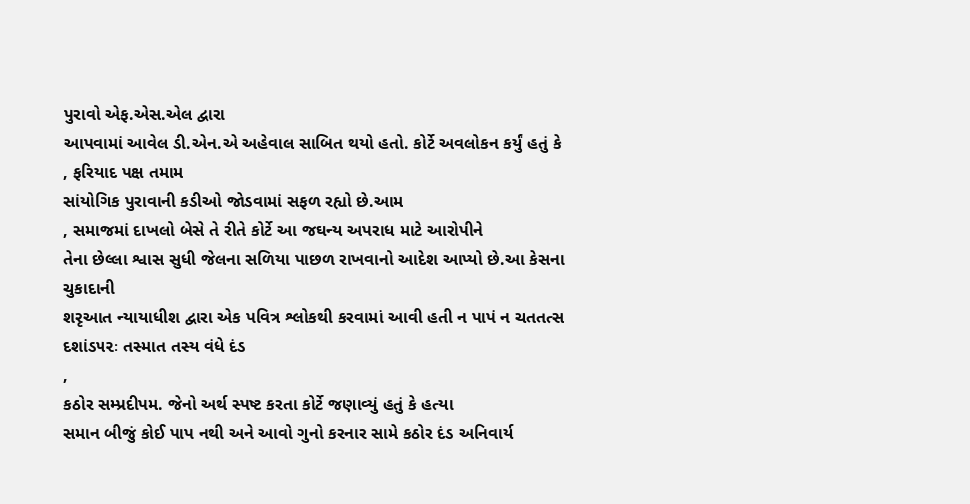પુરાવો એફ.એસ.એલ દ્વારા
આપવામાં આવેલ ડી.એન.એ અહેવાલ સાબિત થયો હતો. કોર્ટે અવલોકન કર્યું હતું કે
, ફરિયાદ પક્ષ તમામ
સાંયોગિક પુરાવાની કડીઓ જોડવામાં સફળ રહ્યો છે.આમ
, સમાજમાં દાખલો બેસે તે રીતે કોર્ટે આ જઘન્ય અપરાધ માટે આરોપીને
તેના છેલ્લા શ્વાસ સુધી જેલના સળિયા પાછળ રાખવાનો આદેશ આપ્યો છે.આ કેસના ચુકાદાની
શરૃઆત ન્યાયાધીશ દ્વારા એક પવિત્ર શ્લોકથી કરવામાં આવી હતી ન પાપં ન ચતતત્સ
દશાંડ૫૨ઃ તસ્માત તસ્ય વંધે દંડ
,
કઠોર સમ્પ્રદીપમ. જેનો અર્થ સ્પષ્ટ કરતા કોર્ટે જણાવ્યું હતું કે હત્યા
સમાન બીજું કોઈ પાપ નથી અને આવો ગુનો કરનાર સામે કઠોર દંડ અનિવાર્ય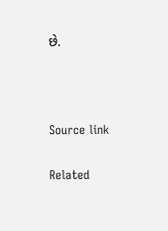છે.



Source link

Related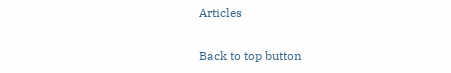Articles

Back to top button